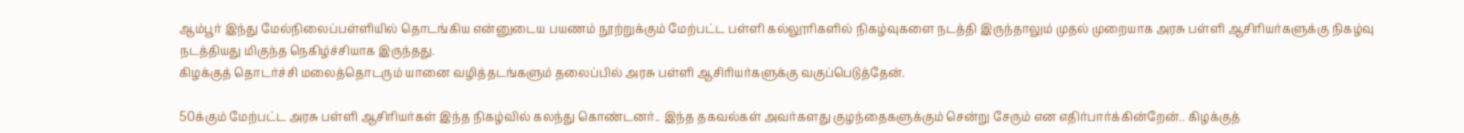ஆம்பூர் இந்து மேல்நிலைப்பள்ளியில் தொடங்கிய என்னுடைய பயணம் நூற்றுக்கும் மேற்பட்ட பள்ளி கல்லூரிகளில் நிகழ்வுகளை நடத்தி இருந்தாலும் முதல் முறையாக அரசு பள்ளி ஆசிரியர்களுக்கு நிகழ்வு நடத்தியது மிகுந்த நெகிழ்ச்சியாக இருந்தது.
கிழக்குத் தொடர்ச்சி மலைத்தொடரும் யானை வழித்தடங்களும் தலைப்பில் அரசு பள்ளி ஆசிரியர்களுக்கு வகுப்பெடுத்தேன்.

50க்கும் மேற்பட்ட அரசு பள்ளி ஆசிரியர்கள் இந்த நிகழ்வில் கலந்து கொண்டனர்.. இந்த தகவல்கள் அவர்களது குழந்தைகளுக்கும் சென்று சேரும் என எதிர்பார்க்கின்றேன்.. கிழக்குத்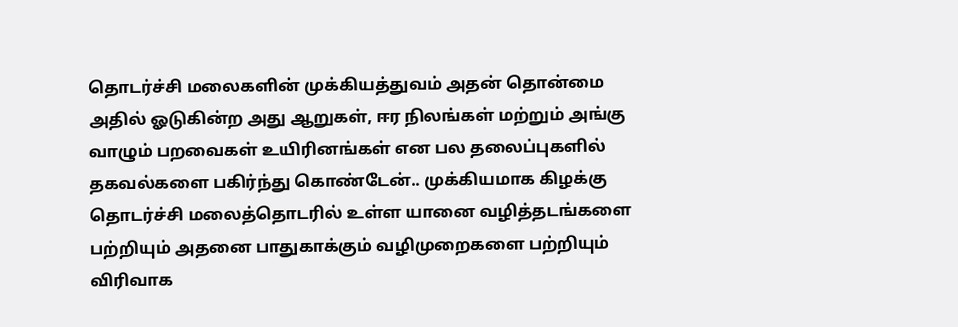தொடர்ச்சி மலைகளின் முக்கியத்துவம் அதன் தொன்மை அதில் ஓடுகின்ற அது ஆறுகள், ஈர நிலங்கள் மற்றும் அங்கு வாழும் பறவைகள் உயிரினங்கள் என பல தலைப்புகளில் தகவல்களை பகிர்ந்து கொண்டேன்.. முக்கியமாக கிழக்கு தொடர்ச்சி மலைத்தொடரில் உள்ள யானை வழித்தடங்களை பற்றியும் அதனை பாதுகாக்கும் வழிமுறைகளை பற்றியும் விரிவாக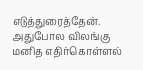எடுத்துரைத்தேன். அதுபோல விலங்கு மனித எதிர்கொள்ளல்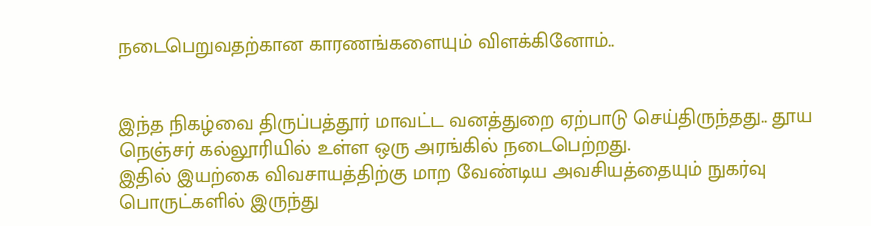நடைபெறுவதற்கான காரணங்களையும் விளக்கினோம்..


இந்த நிகழ்வை திருப்பத்தூர் மாவட்ட வனத்துறை ஏற்பாடு செய்திருந்தது.. தூய நெஞ்சர் கல்லூரியில் உள்ள ஒரு அரங்கில் நடைபெற்றது.
இதில் இயற்கை விவசாயத்திற்கு மாற வேண்டிய அவசியத்தையும் நுகர்வு பொருட்களில் இருந்து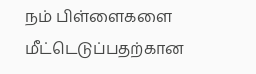நம் பிள்ளைகளை மீட்டெடுப்பதற்கான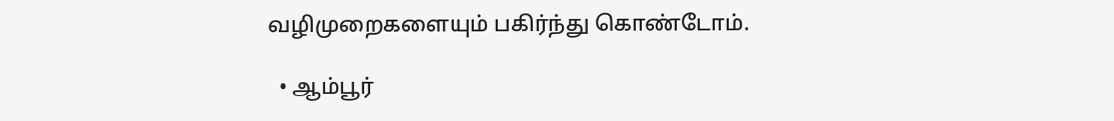வழிமுறைகளையும் பகிர்ந்து கொண்டோம்.

  • ஆம்பூர்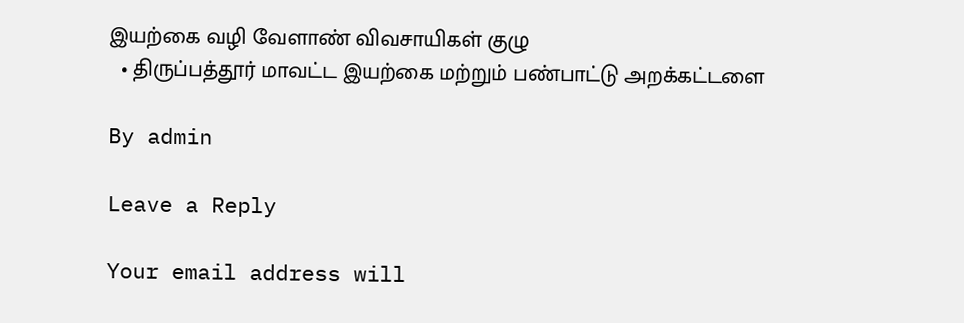இயற்கை வழி வேளாண் விவசாயிகள் குழு
  • திருப்பத்தூர் மாவட்ட இயற்கை மற்றும் பண்பாட்டு அறக்கட்டளை

By admin

Leave a Reply

Your email address will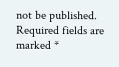not be published. Required fields are marked *